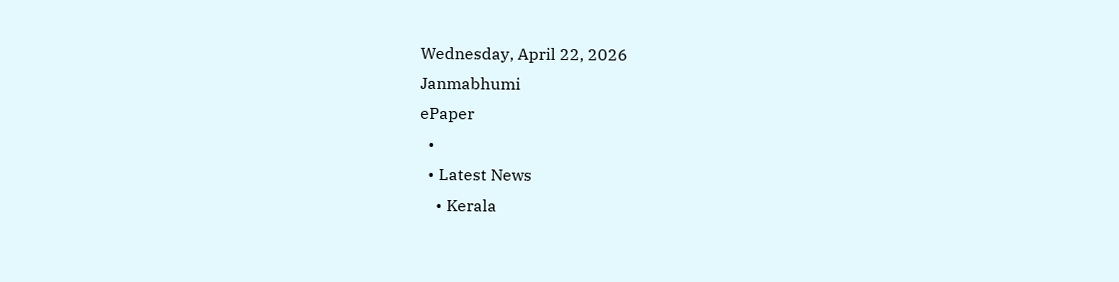Wednesday, April 22, 2026
Janmabhumi
ePaper
  •
  • Latest News
    • Kerala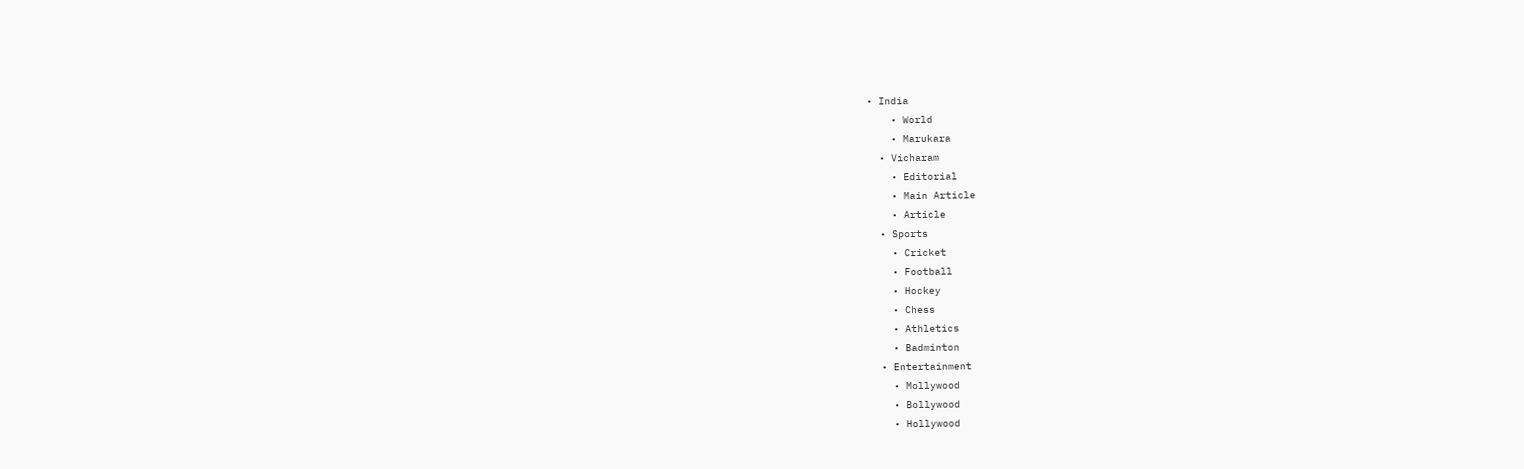• India
    • World
    • Marukara
  • Vicharam
    • Editorial
    • Main Article
    • Article
  • Sports
    • Cricket
    • Football
    • Hockey
    • Chess
    • Athletics
    • Badminton
  • Entertainment
    • Mollywood
    • Bollywood
    • Hollywood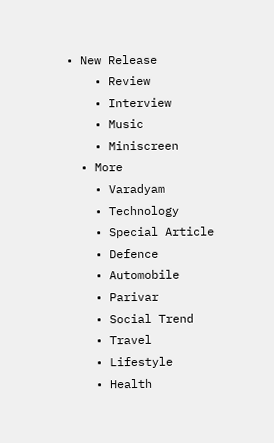• New Release
    • Review
    • Interview
    • Music
    • Miniscreen
  • More
    • Varadyam
    • Technology
    • Special Article
    • Defence
    • Automobile
    • Parivar
    • Social Trend
    • Travel
    • Lifestyle
    • Health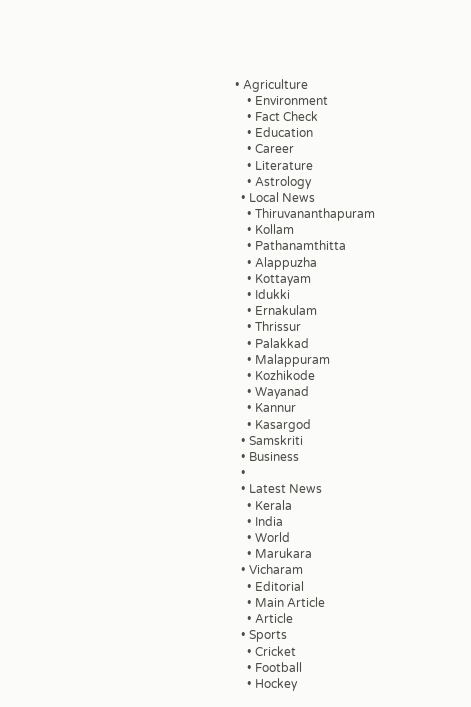• Agriculture
    • Environment
    • Fact Check
    • Education
    • Career
    • Literature
    • Astrology
  • Local News
    • Thiruvananthapuram
    • Kollam
    • Pathanamthitta
    • Alappuzha
    • Kottayam
    • Idukki
    • Ernakulam
    • Thrissur
    • Palakkad
    • Malappuram
    • Kozhikode
    • Wayanad
    • Kannur
    • Kasargod
  • Samskriti
  • Business
  •
  • Latest News
    • Kerala
    • India
    • World
    • Marukara
  • Vicharam
    • Editorial
    • Main Article
    • Article
  • Sports
    • Cricket
    • Football
    • Hockey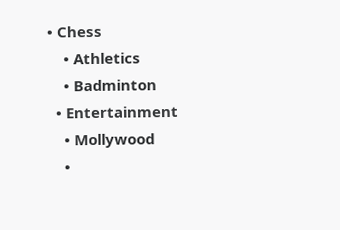• Chess
    • Athletics
    • Badminton
  • Entertainment
    • Mollywood
    •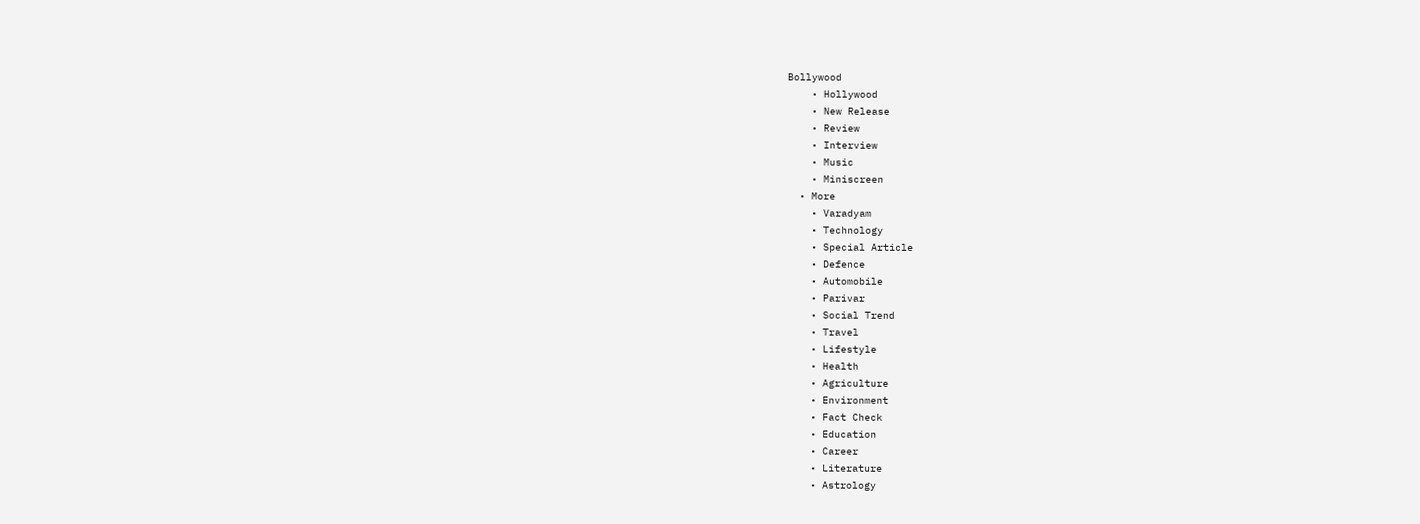Bollywood
    • Hollywood
    • New Release
    • Review
    • Interview
    • Music
    • Miniscreen
  • More
    • Varadyam
    • Technology
    • Special Article
    • Defence
    • Automobile
    • Parivar
    • Social Trend
    • Travel
    • Lifestyle
    • Health
    • Agriculture
    • Environment
    • Fact Check
    • Education
    • Career
    • Literature
    • Astrology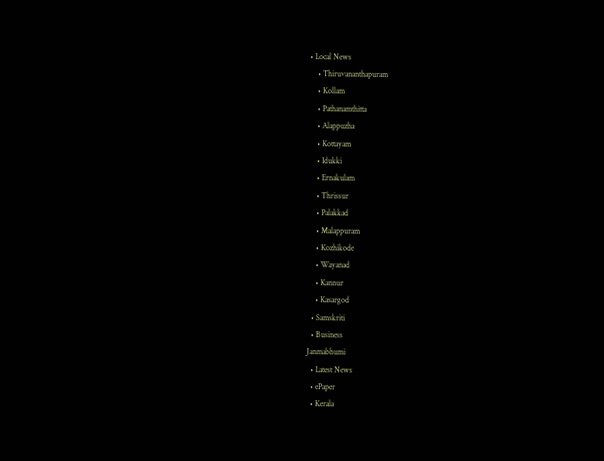• Local News
    • Thiruvananthapuram
    • Kollam
    • Pathanamthitta
    • Alappuzha
    • Kottayam
    • Idukki
    • Ernakulam
    • Thrissur
    • Palakkad
    • Malappuram
    • Kozhikode
    • Wayanad
    • Kannur
    • Kasargod
  • Samskriti
  • Business
Janmabhumi
  • Latest News
  • ePaper
  • Kerala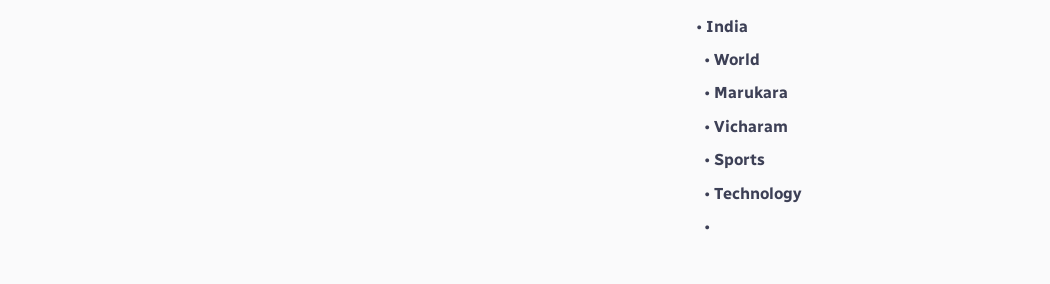• India
  • World
  • Marukara
  • Vicharam
  • Sports
  • Technology
  •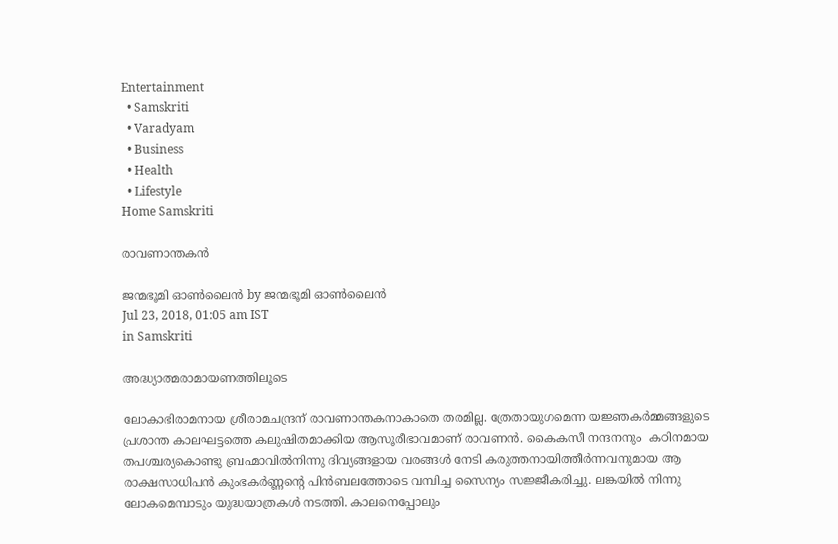Entertainment
  • Samskriti
  • Varadyam
  • Business
  • Health
  • Lifestyle
Home Samskriti

രാവണാന്തകന്‍

ജന്മഭൂമി ഓണ്‍ലൈന്‍ by ജന്മഭൂമി ഓണ്‍ലൈന്‍
Jul 23, 2018, 01:05 am IST
in Samskriti

അദ്ധ്യാത്മരാമായണത്തിലൂടെ

ലോകാഭിരാമനായ ശ്രീരാമചന്ദ്രന് രാവണാന്തകനാകാതെ തരമില്ല. ത്രേതായുഗമെന്ന യജ്ഞകര്‍മ്മങ്ങളുടെ പ്രശാന്ത കാലഘട്ടത്തെ കലുഷിതമാക്കിയ ആസൂരീഭാവമാണ് രാവണന്‍. കൈകസീ നന്ദനനും  കഠിനമായ തപശ്ചര്യകൊണ്ടു ബ്രഹ്മാവില്‍നിന്നു ദിവ്യങ്ങളായ വരങ്ങള്‍ നേടി കരുത്തനായിത്തീര്‍ന്നവനുമായ ആ രാക്ഷസാധിപന്‍ കുംഭകര്‍ണ്ണന്റെ പിന്‍ബലത്തോടെ വമ്പിച്ച സൈന്യം സജ്ജീകരിച്ചു. ലങ്കയില്‍ നിന്നു ലോകമെമ്പാടും യുദ്ധയാത്രകള്‍ നടത്തി. കാലനെപ്പോലും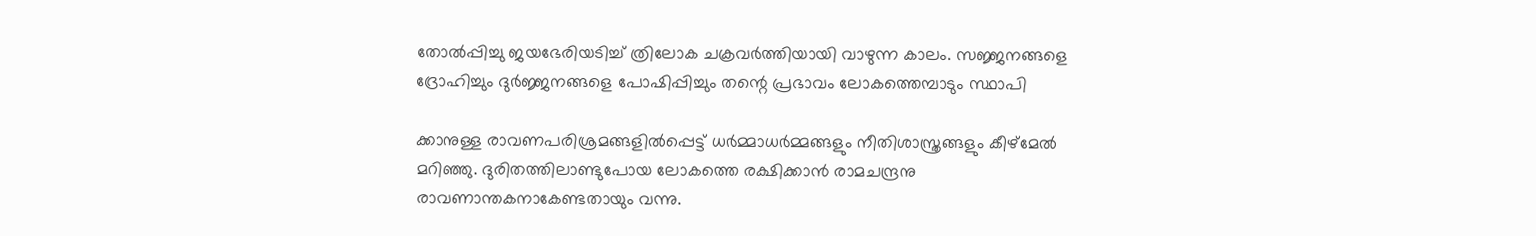തോല്‍പ്പിച്ചു ജയഭേരിയടിച്ച് ത്രിലോക ചക്രവര്‍ത്തിയായി വാഴുന്ന കാലം. സജ്ജനങ്ങളെ ദ്രോഹിച്ചും ദുര്‍ജ്ജനങ്ങളെ പോഷിപ്പിച്ചും തന്റെ പ്രഭാവം ലോകത്തെമ്പാടും സ്ഥാപി

ക്കാനുള്ള രാവണപരിശ്രമങ്ങളില്‍പ്പെട്ട് ധര്‍മ്മാധര്‍മ്മങ്ങളും നീതിശാസ്ത്രങ്ങളും കീഴ്‌മേല്‍ മറിഞ്ഞു. ദുരിതത്തിലാണ്ടുപോയ ലോകത്തെ രക്ഷിക്കാന്‍ രാമചന്ദ്രനു രാവണാന്തകനാകേണ്ടതായും വന്നു.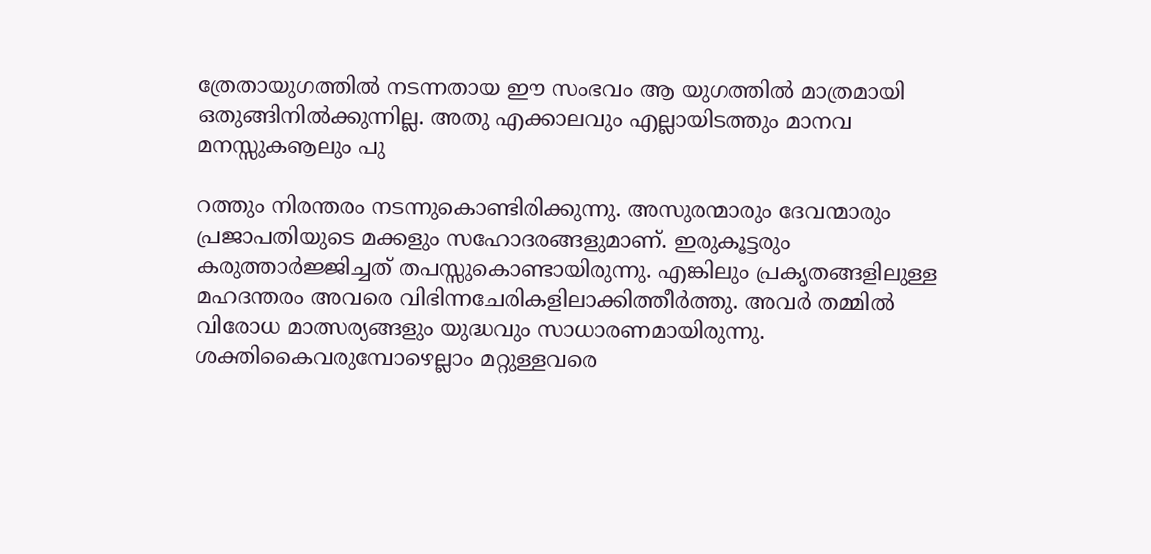ത്രേതായുഗത്തില്‍ നടന്നതായ ഈ സംഭവം ആ യുഗത്തില്‍ മാത്രമായി ഒതുങ്ങിനില്‍ക്കുന്നില്ല. അതു എക്കാലവും എല്ലായിടത്തും മാനവ മനസ്സുകൡലും പു

റത്തും നിരന്തരം നടന്നുകൊണ്ടിരിക്കുന്നു. അസുരന്മാരും ദേവന്മാരും പ്രജാപതിയുടെ മക്കളും സഹോദരങ്ങളുമാണ്. ഇരുകൂട്ടരും കരുത്താര്‍ജ്ജിച്ചത് തപസ്സുകൊണ്ടായിരുന്നു. എങ്കിലും പ്രകൃതങ്ങളിലുള്ള മഹദന്തരം അവരെ വിഭിന്നചേരികളിലാക്കിത്തീര്‍ത്തു. അവര്‍ തമ്മില്‍ വിരോധ മാത്സര്യങ്ങളും യുദ്ധവും സാധാരണമായിരുന്നു. ശക്തികൈവരുമ്പോഴെല്ലാം മറ്റുള്ളവരെ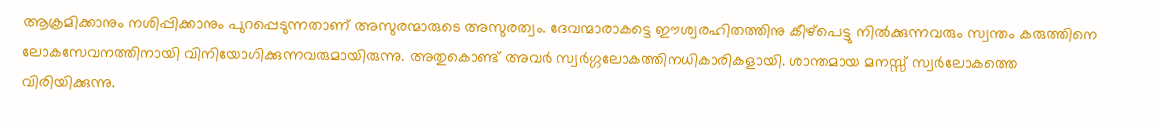ആക്രമിക്കാനും നശിപ്പിക്കാനും പുറപ്പെടുന്നതാണ് അസുരന്മാരുടെ അസുരത്വം. ദേവന്മാരാകട്ടെ ഈശ്വരഹിതത്തിനു കീഴ്‌പെട്ടു നില്‍ക്കുന്നവരും സ്വന്തം കരുത്തിനെ ലോകസേവനത്തിനായി വിനിയോഗിക്കുന്നവരുമായിരുന്നു. അതുകൊണ്ട് അവര്‍ സ്വര്‍ഗ്ഗലോകത്തിനധികാരികളായി. ശാന്തമായ മനസ്സ് സ്വര്‍ലോകത്തെ വിരിയിക്കുന്നു.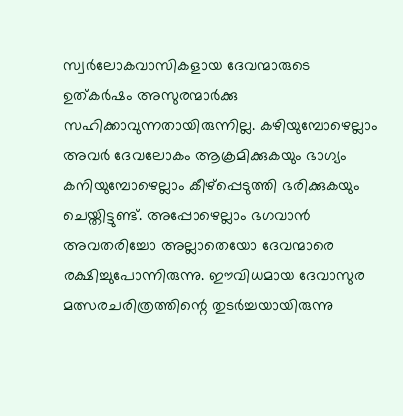സ്വര്‍ലോകവാസികളായ ദേവന്മാരുടെ ഉത്കര്‍ഷം അസുരന്മാര്‍ക്കു സഹിക്കാവുന്നതായിരുന്നില്ല. കഴിയുമ്പോഴെല്ലാം അവര്‍ ദേവലോകം ആക്രമിക്കുകയും ഭാഗ്യം കനിയുമ്പോഴെല്ലാം കീഴ്‌പ്പെടുത്തി ഭരിക്കുകയും ചെയ്തിട്ടുണ്ട്. അപ്പോഴെല്ലാം ഭഗവാന്‍ അവതരിച്ചോ അല്ലാതെയോ ദേവന്മാരെ രക്ഷിച്ചുപോന്നിരുന്നു. ഈവിധമായ ദേവാസുര മത്സരചരിത്രത്തിന്റെ തുടര്‍ച്ചയായിരുന്നു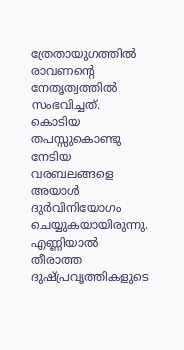ത്രേതായുഗത്തില്‍ രാവണന്റെ നേതൃത്വത്തില്‍ സംഭവിച്ചത്. കൊടിയ തപസ്സുകൊണ്ടു നേടിയ വരബലങ്ങളെ അയാള്‍ ദുര്‍വിനിയോഗം ചെയ്യുകയായിരുന്നു. എണ്ണിയാല്‍ തീരാത്ത ദുഷ്പ്രവൃത്തികളുടെ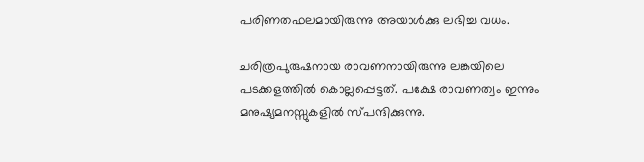പരിണതഫലമായിരുന്നു അയാള്‍ക്കു ലഭിച്ച വധം.

ചരിത്രപുരുഷനായ രാവണനായിരുന്നു ലങ്കയിലെ പടക്കളത്തില്‍ കൊല്ലപ്പെട്ടത്. പക്ഷേ രാവണത്വം ഇന്നും മനുഷ്യമനസ്സുകളില്‍ സ്പന്ദിക്കുന്നു.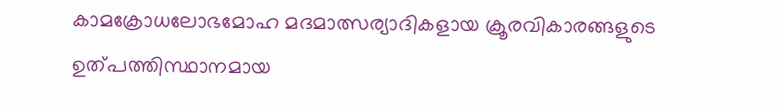കാമക്രോധലോഭമോഹ മദമാത്സര്യാദികളായ ക്രൂരവികാരങ്ങളുടെ ഉത്പത്തിസ്ഥാനമായ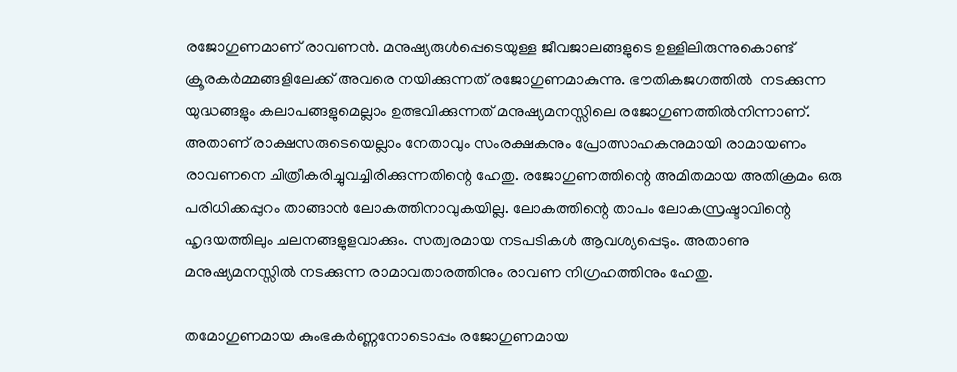രജോഗുണമാണ് രാവണന്‍. മനുഷ്യരുള്‍പ്പെടെയുള്ള ജീവജാലങ്ങളുടെ ഉള്ളിലിരുന്നുകൊണ്ട് ക്രൂരകര്‍മ്മങ്ങളിലേക്ക് അവരെ നയിക്കുന്നത് രജോഗുണമാകുന്നു. ഭൗതികജഗത്തില്‍  നടക്കുന്ന യുദ്ധങ്ങളും കലാപങ്ങളുമെല്ലാം ഉത്ഭവിക്കുന്നത് മനുഷ്യമനസ്സിലെ രജോഗുണത്തില്‍നിന്നാണ്. അതാണ് രാക്ഷസരുടെയെല്ലാം നേതാവും സംരക്ഷകനും പ്രോത്സാഹകനുമായി രാമായണം രാവണനെ ചിത്രീകരിച്ചുവച്ചിരിക്കുന്നതിന്റെ ഹേതു. രജോഗുണത്തിന്റെ അമിതമായ അതിക്രമം ഒരു പരിധിക്കപ്പുറം താങ്ങാന്‍ ലോകത്തിനാവുകയില്ല. ലോകത്തിന്റെ താപം ലോകസ്രഷ്ടാവിന്റെ ഹൃദയത്തിലും ചലനങ്ങളുളവാക്കും. സത്വരമായ നടപടികള്‍ ആവശ്യപ്പെടും. അതാണു മനുഷ്യമനസ്സില്‍ നടക്കുന്ന രാമാവതാരത്തിനും രാവണ നിഗ്രഹത്തിനും ഹേതു.

തമോഗുണമായ കുംഭകര്‍ണ്ണനോടൊപ്പം രജോഗുണമായ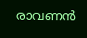രാവണന്‍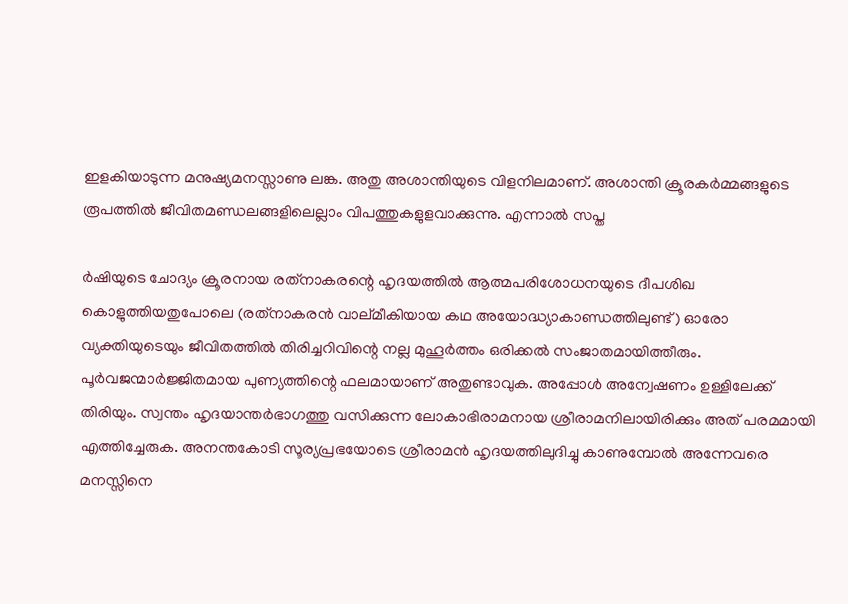ഇളകിയാടുന്ന മനുഷ്യമനസ്സാണു ലങ്ക. അതു അശാന്തിയുടെ വിളനിലമാണ്. അശാന്തി ക്രൂരകര്‍മ്മങ്ങളുടെ രൂപത്തില്‍ ജീവിതമണ്ഡലങ്ങളിലെല്ലാം വിപത്തുകളുളവാക്കുന്നു. എന്നാല്‍ സപ്ത

ര്‍ഷിയുടെ ചോദ്യം ക്രൂരനായ രത്‌നാകരന്റെ ഹൃദയത്തില്‍ ആത്മപരിശോധനയുടെ ദീപശിഖ കൊളുത്തിയതുപോലെ (രത്‌നാകരന്‍ വാല്മീകിയായ കഥ അയോദ്ധ്യാകാണ്ഡത്തിലുണ്ട്) ഓരോ വ്യക്തിയുടെയും ജീവിതത്തില്‍ തിരിച്ചറിവിന്റെ നല്ല മുഹൂര്‍ത്തം ഒരിക്കല്‍ സംജാതമായിത്തീരും. പൂര്‍വജന്മാര്‍ജ്ജിതമായ പുണ്യത്തിന്റെ ഫലമായാണ് അതുണ്ടാവുക. അപ്പോള്‍ അന്വേഷണം ഉള്ളിലേക്ക് തിരിയും. സ്വന്തം ഹൃദയാന്തര്‍ഭാഗത്തു വസിക്കുന്ന ലോകാഭിരാമനായ ശ്രീരാമനിലായിരിക്കും അത് പരമമായി എത്തിച്ചേരുക. അനന്തകോടി സൂര്യപ്രഭയോടെ ശ്രീരാമന്‍ ഹൃദയത്തിലുദിച്ചു കാണുമ്പോല്‍ അന്നേവരെ മനസ്സിനെ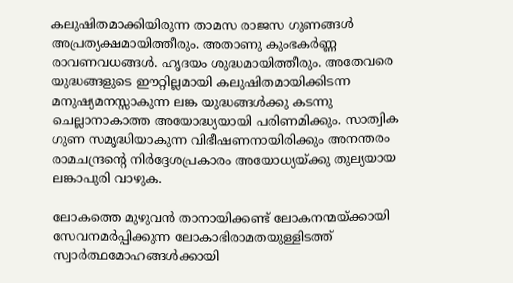കലുഷിതമാക്കിയിരുന്ന താമസ രാജസ ഗുണങ്ങള്‍ അപ്രത്യക്ഷമായിത്തീരും. അതാണു കുംഭകര്‍ണ്ണ രാവണവധങ്ങള്‍. ഹൃദയം ശുദ്ധമായിത്തീരും. അതേവരെ യുദ്ധങ്ങളുടെ ഈറ്റില്ലമായി കലുഷിതമായിക്കിടന്ന മനുഷ്യമനസ്സാകുന്ന ലങ്ക യുദ്ധങ്ങള്‍ക്കു കടന്നു ചെല്ലാനാകാത്ത അയോദ്ധ്യയായി പരിണമിക്കും. സാത്വിക ഗുണ സമൃദ്ധിയാകുന്ന വിഭീഷണനായിരിക്കും അനന്തരം രാമചന്ദ്രന്റെ നിര്‍ദ്ദേശപ്രകാരം അയോധ്യയ്‌ക്കു തുല്യയായ ലങ്കാപുരി വാഴുക.

ലോകത്തെ മുഴുവന്‍ താനായിക്കണ്ട് ലോകനന്മയ്‌ക്കായി സേവനമര്‍പ്പിക്കുന്ന ലോകാഭിരാമതയുള്ളിടത്ത് സ്വാര്‍ത്ഥമോഹങ്ങള്‍ക്കായി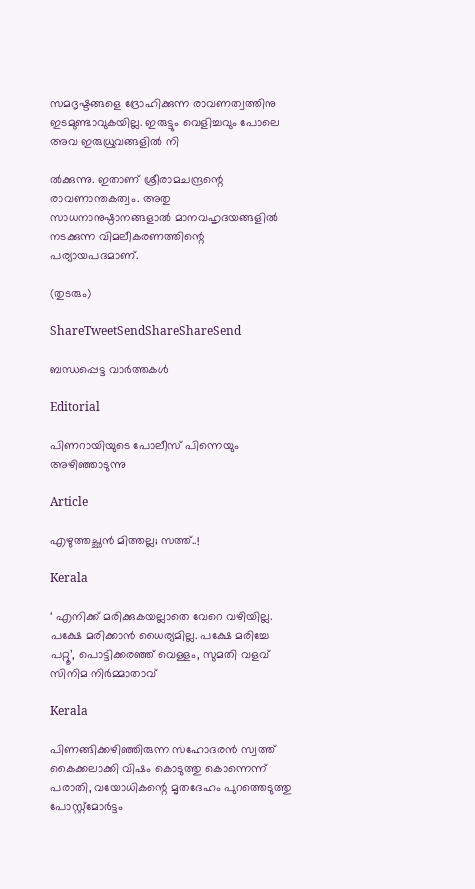സമദൃഷ്ടങ്ങളെ ദ്രോഹിക്കുന്ന രാവണത്വത്തിനു ഇടമുണ്ടാവുകയില്ല. ഇരുട്ടും വെളിച്ചവും പോലെ അവ ഇരുധ്രുവങ്ങളില്‍ നി

ല്‍ക്കുന്നു. ഇതാണ് ശ്രീരാമചന്ദ്രന്റെ രാവണാന്തകത്വം. അതു സാധനാനുഷ്ഠാനങ്ങളാല്‍ മാനവഹൃദയങ്ങളില്‍ നടക്കുന്ന വിമലീകരണത്തിന്റെ പര്യായപദമാണ്.

(തുടരും)

ShareTweetSendShareShareSend

ബന്ധപ്പെട്ട വാര്‍ത്തകള്‍

Editorial

പിണറായിയുടെ പോലീസ് പിന്നെയും അഴിഞ്ഞാടുന്നു

Article

എഴുത്തച്ഛന്‍ മിത്തല്ല; സത്ത്..!

Kerala

‘ എനിക്ക് മരിക്കുകയല്ലാതെ വേറെ വഴിയില്ല. പക്ഷേ മരിക്കാൻ ധൈര്യമില്ല. പക്ഷേ മരിച്ചേ പറ്റൂ’, പൊട്ടിക്കരഞ്ഞ് വെള്ളം, സുമതി വളവ് സിനിമ നിർമ്മാതാവ്

Kerala

പിണങ്ങിക്കഴിഞ്ഞിരുന്ന സഹോദരൻ സ്വത്ത് കൈക്കലാക്കി വിഷം കൊടുത്തു കൊന്നെന്ന് പരാതി, വയോധികന്റെ മൃതദേഹം പുറത്തെടുത്തു പോസ്റ്റ്മോർട്ടം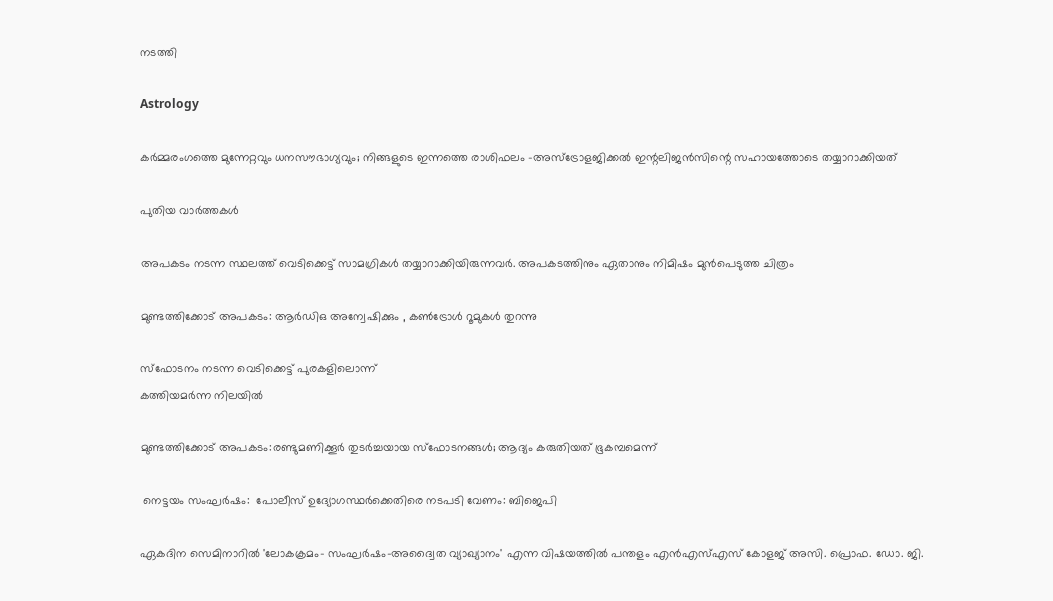നടത്തി

Astrology

കർമ്മരംഗത്തെ മുന്നേറ്റവും ധനസൗഭാഗ്യവും; നിങ്ങളുടെ ഇന്നത്തെ രാശിഫലം -അസ്ട്രോളജിക്കൽ ഇന്റലിജൻസിന്റെ സഹായത്തോടെ തയ്യാറാക്കിയത്

പുതിയ വാര്‍ത്തകള്‍

അപകടം നടന്ന സ്ഥലത്ത് വെടിക്കെട്ട് സാമഗ്രികള്‍ തയ്യാറാക്കിയിരുന്നവര്‍. അപകടത്തിനും ഏതാനും നിമിഷം മുന്‍പെടുത്ത ചിത്രം

മുണ്ടത്തിക്കോട് അപകടം: ആര്‍ഡിഒ അന്വേഷിക്കും , കണ്‍ട്രോള്‍ റൂമുകള്‍ തുറന്നു

സ്‌ഫോടനം നടന്ന വെടിക്കെട്ട് പുരകളിലൊന്ന്
കത്തിയമര്‍ന്ന നിലയില്‍

മുണ്ടത്തിക്കോട് അപകടം:രണ്ടുമണിക്കൂര്‍ തുടര്‍ച്ചയായ സ്‌ഫോടനങ്ങള്‍; ആദ്യം കരുതിയത് ഭൂകമ്പമെന്ന്

 നെട്ടയം സംഘര്‍ഷം:  പോലീസ് ഉദ്യോഗസ്ഥര്‍ക്കെതിരെ നടപടി വേണം: ബിജെപി

ഏകദിന സെമിനാറില്‍ 'ലോകക്രമം- സംഘര്‍ഷം-അദ്വൈത വ്യാഖ്യാനം' എന്ന വിഷയത്തില്‍ പന്തളം എന്‍എസ്എസ് കോളജ് അസി. പ്രൊഫ. ഡോ. ജി.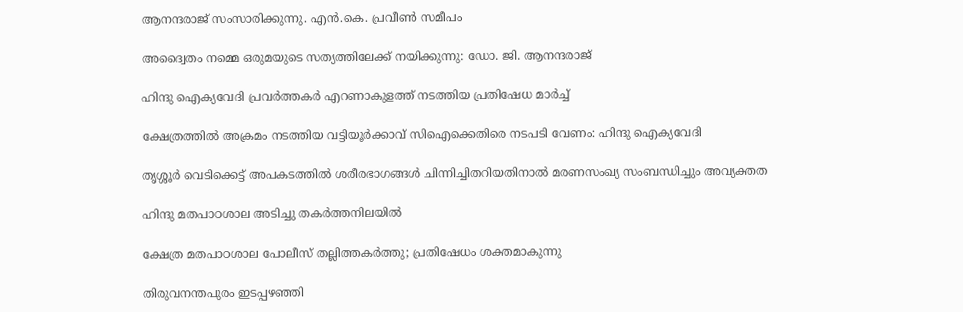ആനന്ദരാജ് സംസാരിക്കുന്നു. എന്‍.കെ. പ്രവീണ്‍ സമീപം

അദ്വൈതം നമ്മെ ഒരുമയുടെ സത്യത്തിലേക്ക് നയിക്കുന്നു: ഡോ. ജി. ആനന്ദരാജ്

ഹിന്ദു ഐക്യവേദി പ്രവര്‍ത്തകര്‍ എറണാകുളത്ത് നടത്തിയ പ്രതിഷേധ മാര്‍ച്ച്

ക്ഷേത്രത്തില്‍ അക്രമം നടത്തിയ വട്ടിയൂര്‍ക്കാവ് സിഐക്കെതിരെ നടപടി വേണം: ഹിന്ദു ഐക്യവേദി

തൃശ്ശൂർ വെടിക്കെട്ട് അപകടത്തിൽ ശരീരഭാഗങ്ങൾ ചിന്നിച്ചിതറിയതിനാൽ മരണസംഖ്യ സംബന്ധിച്ചും അവ്യക്തത

ഹിന്ദു മതപാഠശാല അടിച്ചു തകര്‍ത്തനിലയില്‍

ക്ഷേത്ര മതപാഠശാല പോലീസ് തല്ലിത്തകര്‍ത്തു; പ്രതിഷേധം ശക്തമാകുന്നു

തിരുവനന്തപുരം ഇടപ്പഴഞ്ഞി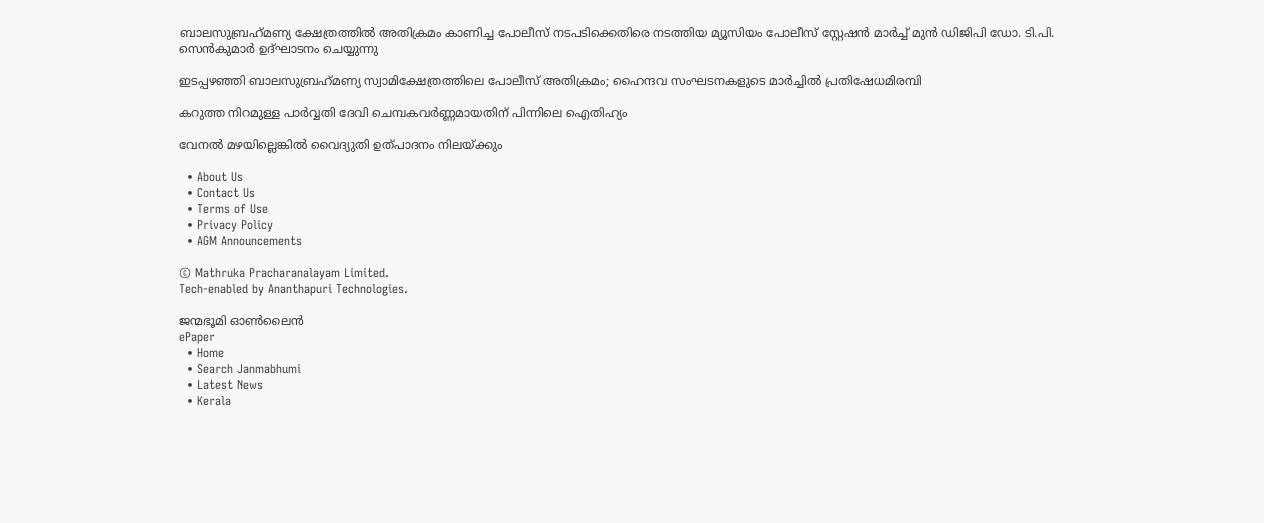ബാലസുബ്രഹ്‌മണ്യ ക്ഷേത്രത്തില്‍ അതിക്രമം കാണിച്ച പോലീസ് നടപടിക്കെതിരെ നടത്തിയ മ്യൂസിയം പോലീസ് സ്റ്റേഷന്‍ മാര്‍ച്ച് മുന്‍ ഡിജിപി ഡോ. ടി.പി. സെന്‍കുമാര്‍ ഉദ്ഘാടനം ചെയ്യുന്നു

ഇടപ്പഴഞ്ഞി ബാലസുബ്രഹ്‌മണ്യ സ്വാമിക്ഷേത്രത്തിലെ പോലീസ് അതിക്രമം; ഹൈന്ദവ സംഘടനകളുടെ മാര്‍ച്ചില്‍ പ്രതിഷേധമിരമ്പി

കറുത്ത നിറമുള്ള പാര്‍വ്വതി ദേവി ചെമ്പകവര്‍ണ്ണമായതിന് പിന്നിലെ ഐതിഹ്യം

വേനല്‍ മഴയില്ലെങ്കില്‍ വൈദ്യുതി ഉത്പാദനം നിലയ്‌ക്കും

  • About Us
  • Contact Us
  • Terms of Use
  • Privacy Policy
  • AGM Announcements

© Mathruka Pracharanalayam Limited.
Tech-enabled by Ananthapuri Technologies.

ജന്മഭൂമി ഓണ്‍ലൈന്‍
ePaper
  • Home
  • Search Janmabhumi
  • Latest News
  • Kerala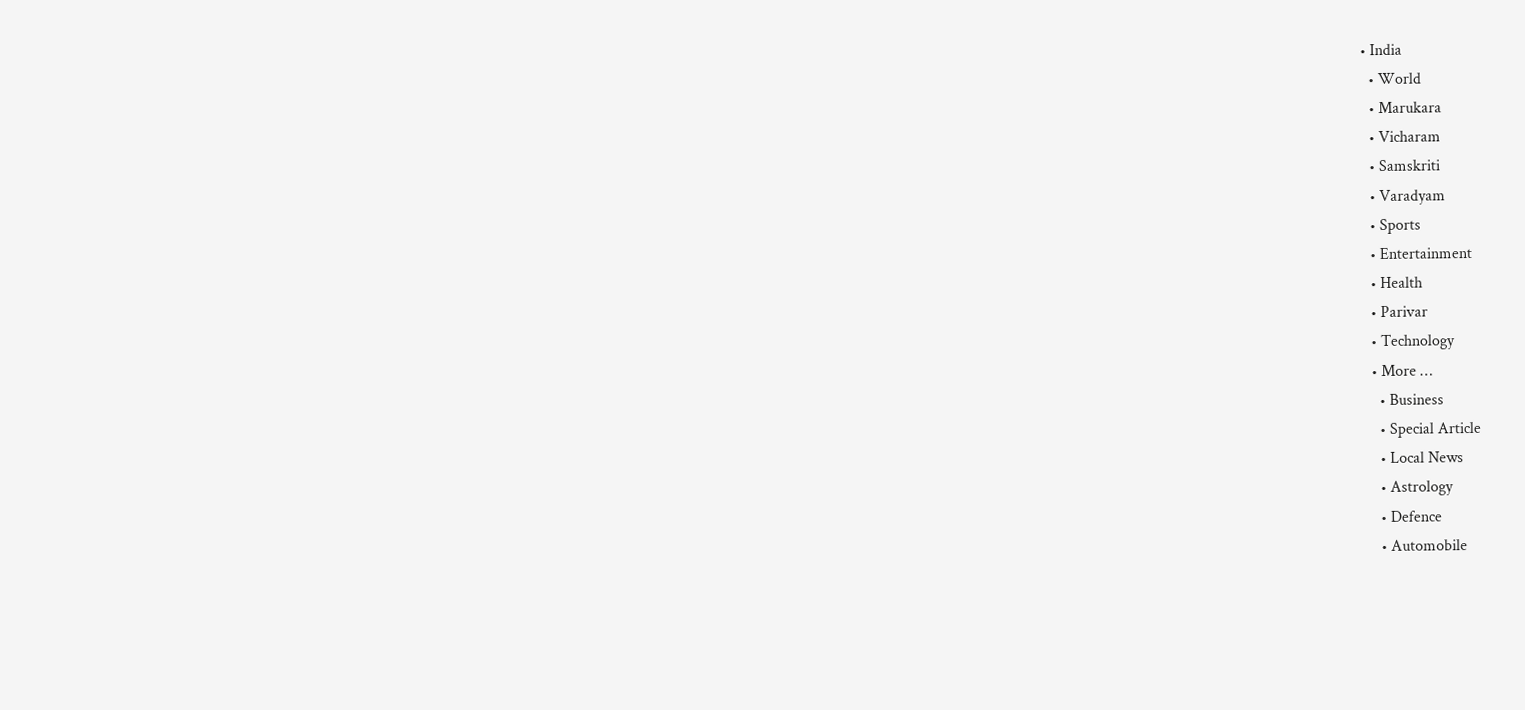• India
  • World
  • Marukara
  • Vicharam
  • Samskriti
  • Varadyam
  • Sports
  • Entertainment
  • Health
  • Parivar
  • Technology
  • More …
    • Business
    • Special Article
    • Local News
    • Astrology
    • Defence
    • Automobile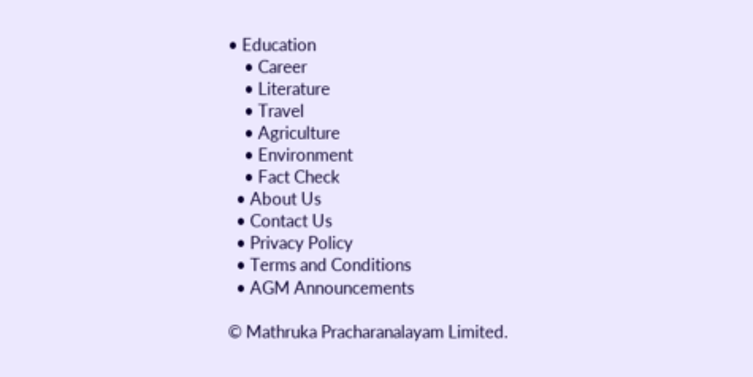• Education
    • Career
    • Literature
    • Travel
    • Agriculture
    • Environment
    • Fact Check
  • About Us
  • Contact Us
  • Privacy Policy
  • Terms and Conditions
  • AGM Announcements

© Mathruka Pracharanalayam Limited.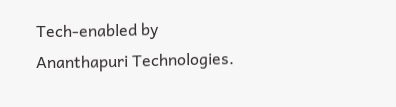Tech-enabled by Ananthapuri Technologies.